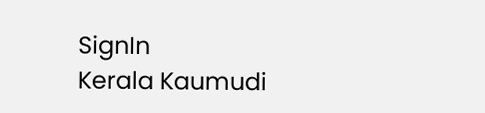SignIn
Kerala Kaumudi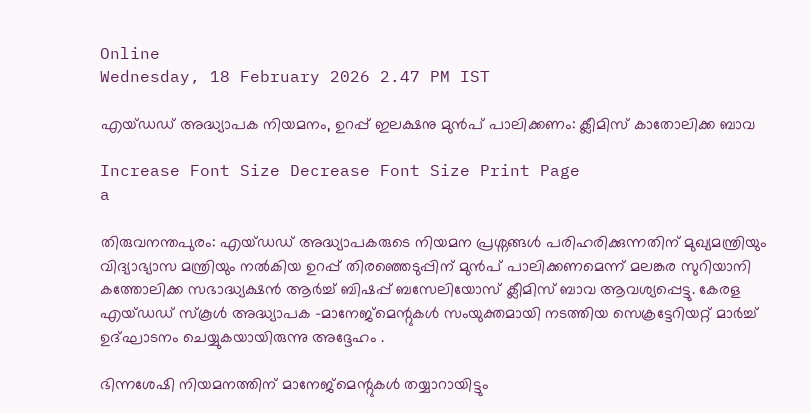Online
Wednesday, 18 February 2026 2.47 PM IST

എയ്‌ഡഡ്‌ അദ്ധ്യാപക നിയമനം, ഉറപ്പ് ഇലക്ഷനു മുൻപ് പാലിക്കണം: ക്ലീമിസ് കാതോലിക്ക ബാവ

Increase Font Size Decrease Font Size Print Page
a

തിരുവനന്തപുരം: എയ്‌ഡഡ്‌ അദ്ധ്യാപകരുടെ നിയമന പ്രശ്നങ്ങൾ പരിഹരിക്കുന്നതിന് മുഖ്യമന്ത്രിയും വിദ്യാഭ്യാസ മന്ത്രിയും നൽകിയ ഉറപ്പ് തിരഞ്ഞെടുപ്പിന് മുൻപ് പാലിക്കണമെന്ന് മലങ്കര സുറിയാനി കത്തോലിക്ക സഭാദ്ധ്യക്ഷൻ ആർച്ച് ബിഷപ്പ് ബസേലിയോസ്‌ ക്ലീമിസ് ബാവ ആവശ്യപ്പെട്ടു. കേരള എയ്‌ഡഡ്‌ സ്‌കൂൾ അദ്ധ്യാപക -മാനേജ്‌മെന്റുകൾ സംയുക്തമായി നടത്തിയ സെക്രട്ടേറിയറ്റ് മാർച്ച് ഉദ്‌ഘാടനം ചെയ്യുകയായിരുന്നു അദ്ദേഹം .

ഭിന്നശേഷി നിയമനത്തിന് മാനേജ്‌മെന്റുകൾ തയ്യാറായിട്ടും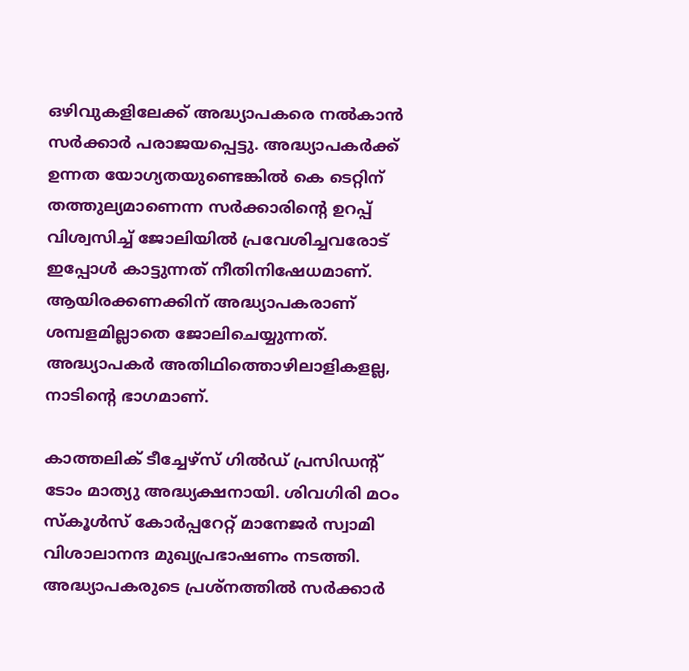ഒഴിവുകളിലേക്ക് അദ്ധ്യാപകരെ നൽകാൻ സർക്കാർ പരാജയപ്പെട്ടു. അദ്ധ്യാപകർക്ക് ഉന്നത യോഗ്യതയുണ്ടെങ്കിൽ കെ ടെറ്റിന് തത്തുല്യമാണെന്ന സർക്കാരിന്റെ ഉറപ്പ് വിശ്വസിച്ച് ജോലിയിൽ പ്രവേശിച്ചവരോട് ഇപ്പോൾ കാട്ടുന്നത് നീതിനിഷേധമാണ്. ആയിരക്കണക്കിന് അദ്ധ്യാപകരാണ് ശമ്പളമില്ലാതെ ജോലിചെയ്യുന്നത്. അദ്ധ്യാപകർ അതിഥിത്തൊഴിലാളികളല്ല, നാടിന്റെ ഭാഗമാണ്.

കാത്തലിക് ടീച്ചേഴ്സ് ഗിൽഡ് പ്രസിഡന്റ് ടോം മാത്യു അദ്ധ്യക്ഷനായി. ശിവഗിരി മഠം സ്‌കൂൾസ് കോർപ്പറേറ്റ് മാനേജർ സ്വാമി വിശാലാനന്ദ മുഖ്യപ്രഭാഷണം നടത്തി. അദ്ധ്യാപകരുടെ പ്രശ്‌നത്തിൽ സർക്കാർ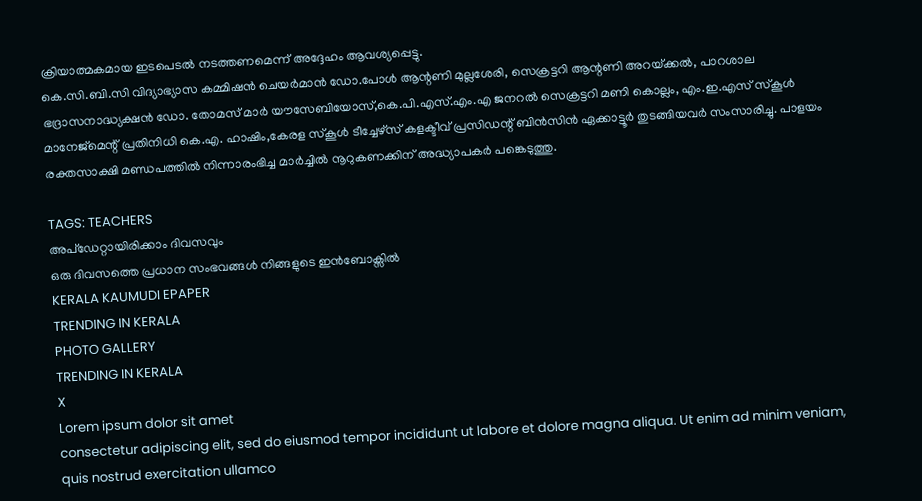ക്രിയാത്മകമായ ഇടപെടൽ നടത്തണമെന്ന് അദ്ദേഹം ആവശ്യപ്പെട്ടു.
കെ.സി.ബി.സി വിദ്യാഭ്യാസ കമ്മിഷൻ ചെയർമാൻ ഡോ.പോൾ ആന്റണി മുല്ലശേരി, സെക്രട്ടറി ആന്റണി അറയ്‌ക്കൽ, പാറശാല ഭദ്രാസനാദ്ധ്യക്ഷൻ ഡോ. തോമസ് മാർ യൗസേബിയോസ്,കെ.പി.എസ്.എം.എ ജനറൽ സെക്രട്ടറി മണി കൊല്ലം, എം.ഇ.എസ് സ്‌കൂൾ മാനേജ്‌മെന്റ് പ്രതിനിധി കെ.എ. ഹാഷിം,കേരള സ്‌കൂൾ ടീച്ചേഴ്സ് കളക്ടീവ് പ്രസിഡന്റ് ബിൻസിൻ ഏക്കാട്ടൂർ തുടങ്ങിയവർ സംസാരിച്ചു. പാളയം രക്തസാക്ഷി മണ്ഡപത്തിൽ നിന്നാരംഭിച്ച മാർച്ചിൽ നൂറുകണക്കിന് അദ്ധ്യാപകർ പങ്കെടുത്തു.

TAGS: TEACHERS
അപ്ഡേറ്റായിരിക്കാം ദിവസവും
ഒരു ദിവസത്തെ പ്രധാന സംഭവങ്ങൾ നിങ്ങളുടെ ഇൻബോക്സിൽ
KERALA KAUMUDI EPAPER
TRENDING IN KERALA
PHOTO GALLERY
TRENDING IN KERALA
X
Lorem ipsum dolor sit amet
consectetur adipiscing elit, sed do eiusmod tempor incididunt ut labore et dolore magna aliqua. Ut enim ad minim veniam, quis nostrud exercitation ullamco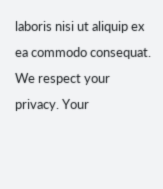laboris nisi ut aliquip ex ea commodo consequat.
We respect your privacy. Your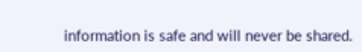information is safe and will never be shared.